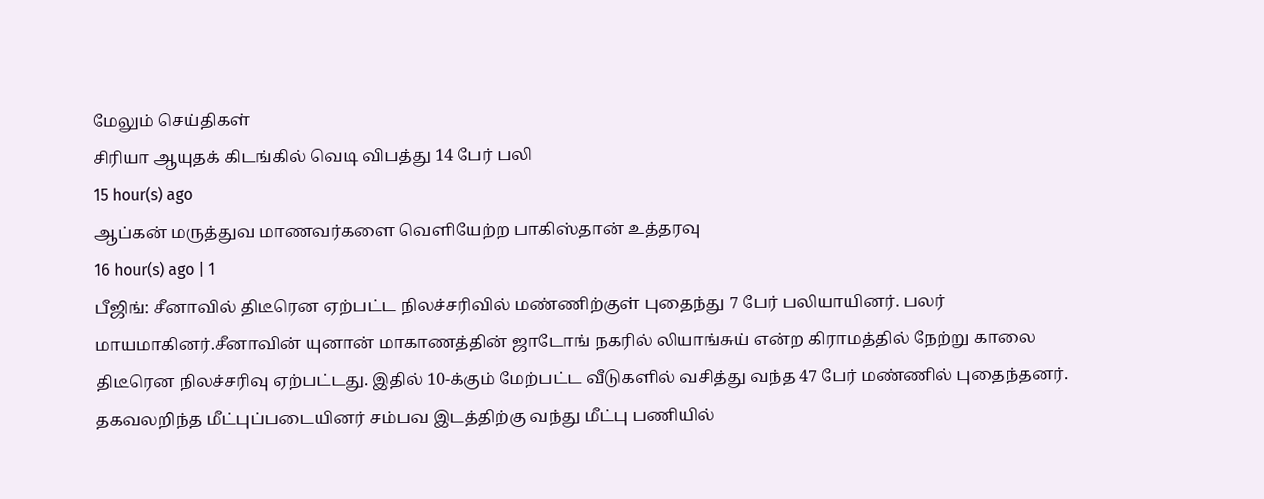மேலும் செய்திகள்
சிரியா ஆயுதக் கிடங்கில் வெடி விபத்து 14 பேர் பலி
15 hour(s) ago
ஆப்கன் மருத்துவ மாணவர்களை வெளியேற்ற பாகிஸ்தான் உத்தரவு
16 hour(s) ago | 1
பீஜிங்: சீனாவில் திடீரென ஏற்பட்ட நிலச்சரிவில் மண்ணிற்குள் புதைந்து 7 பேர் பலியாயினர். பலர் மாயமாகினர்.சீனாவின் யுனான் மாகாணத்தின் ஜாடோங் நகரில் லியாங்சுய் என்ற கிராமத்தில் நேற்று காலை திடீரென நிலச்சரிவு ஏற்பட்டது. இதில் 10-க்கும் மேற்பட்ட வீடுகளில் வசித்து வந்த 47 பேர் மண்ணில் புதைந்தனர். தகவலறிந்த மீட்புப்படையினர் சம்பவ இடத்திற்கு வந்து மீட்பு பணியில்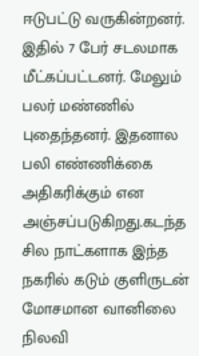ஈடுபட்டு வருகின்றனர். இதில் 7 பேர் சடலமாக மீட்கப்பட்டனர். மேலும் பலர் மண்ணில் புதைந்தனர். இதனால பலி எண்ணிக்கை அதிகரிக்கும் என அஞ்சப்படுகிறது.கடந்த சில நாட்களாக இந்த நகரில் கடும் குளிருடன் மோசமான வானிலை நிலவி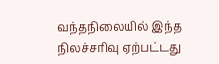வந்தநிலையில் இந்த நிலச்சரிவு ஏற்பட்டது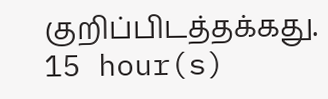குறிப்பிடத்தக்கது.
15 hour(s)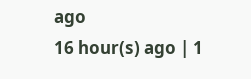ago
16 hour(s) ago | 1